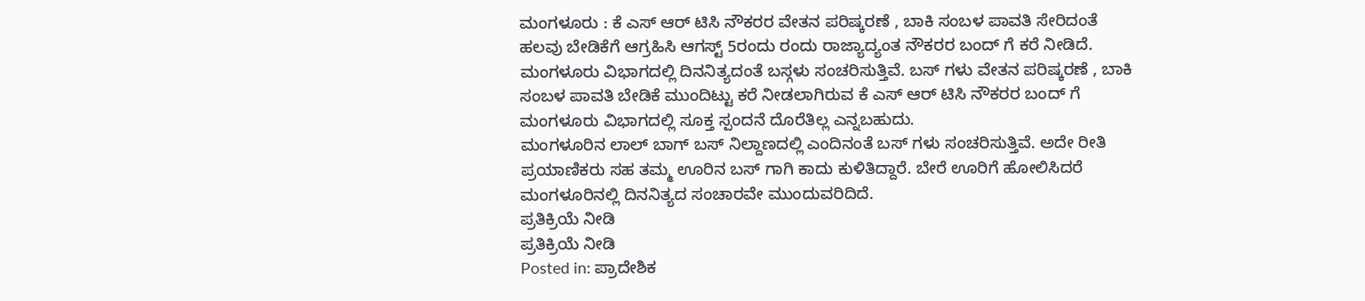ಮಂಗಳೂರು : ಕೆ ಎಸ್ ಆರ್ ಟಿಸಿ ನೌಕರರ ವೇತನ ಪರಿಷ್ಕರಣೆ , ಬಾಕಿ ಸಂಬಳ ಪಾವತಿ ಸೇರಿದಂತೆ ಹಲವು ಬೇಡಿಕೆಗೆ ಆಗ್ರಹಿಸಿ ಆಗಸ್ಟ್ 5ರಂದು ರಂದು ರಾಜ್ಯಾದ್ಯಂತ ನೌಕರರ ಬಂದ್ ಗೆ ಕರೆ ನೀಡಿದೆ.
ಮಂಗಳೂರು ವಿಭಾಗದಲ್ಲಿ ದಿನನಿತ್ಯದಂತೆ ಬಸ್ಗಳು ಸಂಚರಿಸುತ್ತಿವೆ. ಬಸ್ ಗಳು ವೇತನ ಪರಿಷ್ಕರಣೆ , ಬಾಕಿ ಸಂಬಳ ಪಾವತಿ ಬೇಡಿಕೆ ಮುಂದಿಟ್ಟು ಕರೆ ನೀಡಲಾಗಿರುವ ಕೆ ಎಸ್ ಆರ್ ಟಿಸಿ ನೌಕರರ ಬಂದ್ ಗೆ ಮಂಗಳೂರು ವಿಭಾಗದಲ್ಲಿ ಸೂಕ್ತ ಸ್ಪಂದನೆ ದೊರೆತಿಲ್ಲ ಎನ್ನಬಹುದು.
ಮಂಗಳೂರಿನ ಲಾಲ್ ಬಾಗ್ ಬಸ್ ನಿಲ್ದಾಣದಲ್ಲಿ ಎಂದಿನಂತೆ ಬಸ್ ಗಳು ಸಂಚರಿಸುತ್ತಿವೆ. ಅದೇ ರೀತಿ ಪ್ರಯಾಣಿಕರು ಸಹ ತಮ್ಮ ಊರಿನ ಬಸ್ ಗಾಗಿ ಕಾದು ಕುಳಿತಿದ್ದಾರೆ. ಬೇರೆ ಊರಿಗೆ ಹೋಲಿಸಿದರೆ ಮಂಗಳೂರಿನಲ್ಲಿ ದಿನನಿತ್ಯದ ಸಂಚಾರವೇ ಮುಂದುವರಿದಿದೆ.
ಪ್ರತಿಕ್ರಿಯೆ ನೀಡಿ
ಪ್ರತಿಕ್ರಿಯೆ ನೀಡಿ
Posted in: ಪ್ರಾದೇಶಿಕ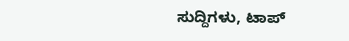ಸುದ್ದಿಗಳು, ಟಾಪ್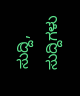ಸುದ್ದಿ, ಸುದ್ದಿಗಳು